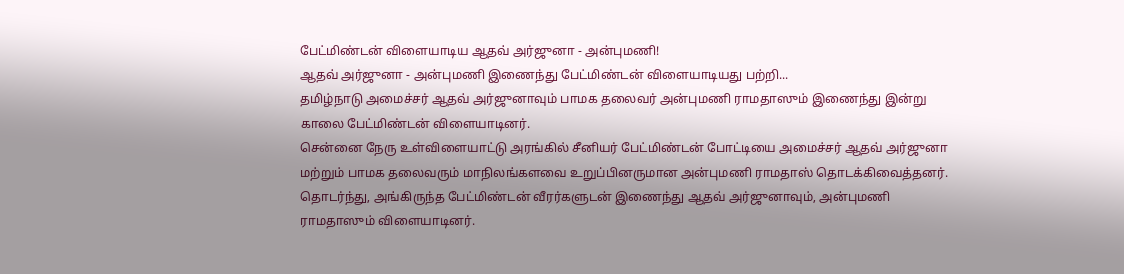பேட்மிண்டன் விளையாடிய ஆதவ் அர்ஜுனா - அன்புமணி!
ஆதவ் அர்ஜுனா - அன்புமணி இணைந்து பேட்மிண்டன் விளையாடியது பற்றி...
தமிழ்நாடு அமைச்சர் ஆதவ் அர்ஜுனாவும் பாமக தலைவர் அன்புமணி ராமதாஸும் இணைந்து இன்று காலை பேட்மிண்டன் விளையாடினர்.
சென்னை நேரு உள்விளையாட்டு அரங்கில் சீனியர் பேட்மிண்டன் போட்டியை அமைச்சர் ஆதவ் அர்ஜுனா மற்றும் பாமக தலைவரும் மாநிலங்களவை உறுப்பினருமான அன்புமணி ராமதாஸ் தொடக்கிவைத்தனர்.
தொடர்ந்து, அங்கிருந்த பேட்மிண்டன் வீரர்களுடன் இணைந்து ஆதவ் அர்ஜுனாவும், அன்புமணி ராமதாஸும் விளையாடினர்.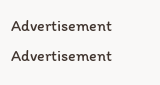Advertisement
Advertisement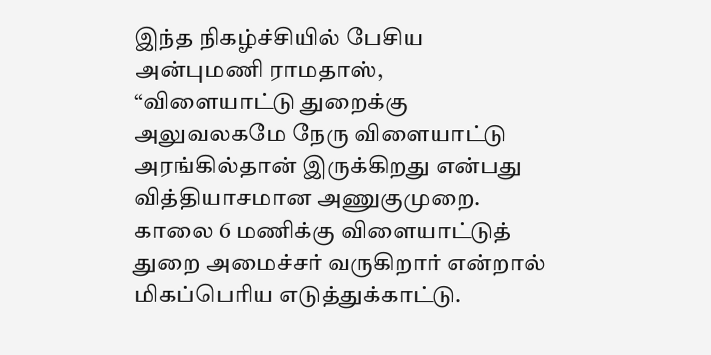இந்த நிகழ்ச்சியில் பேசிய அன்புமணி ராமதாஸ், “விளையாட்டு துறைக்கு அலுவலகமே நேரு விளையாட்டு அரங்கில்தான் இருக்கிறது என்பது வித்தியாசமான அணுகுமுறை. காலை 6 மணிக்கு விளையாட்டுத் துறை அமைச்சர் வருகிறார் என்றால் மிகப்பெரிய எடுத்துக்காட்டு.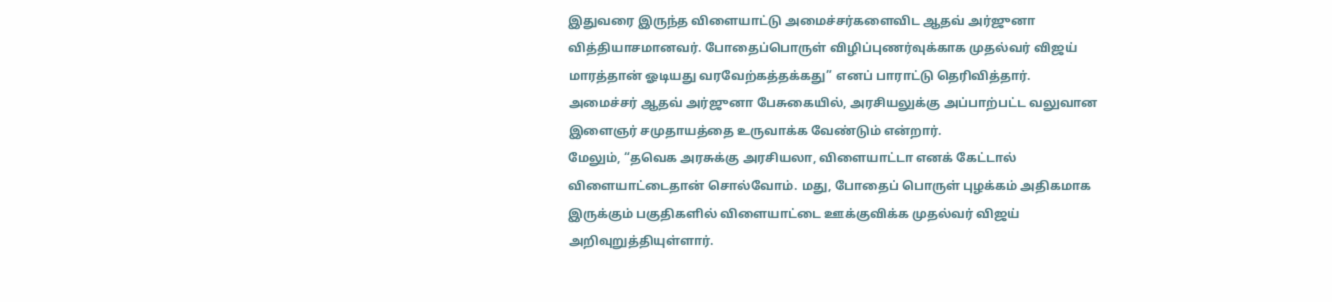இதுவரை இருந்த விளையாட்டு அமைச்சர்களைவிட ஆதவ் அர்ஜுனா வித்தியாசமானவர். போதைப்பொருள் விழிப்புணர்வுக்காக முதல்வர் விஜய் மாரத்தான் ஓடியது வரவேற்கத்தக்கது” எனப் பாராட்டு தெரிவித்தார்.
அமைச்சர் ஆதவ் அர்ஜுனா பேசுகையில், அரசியலுக்கு அப்பாற்பட்ட வலுவான இளைஞர் சமுதாயத்தை உருவாக்க வேண்டும் என்றார்.
மேலும், “தவெக அரசுக்கு அரசியலா, விளையாட்டா எனக் கேட்டால் விளையாட்டைதான் சொல்வோம். மது, போதைப் பொருள் புழக்கம் அதிகமாக இருக்கும் பகுதிகளில் விளையாட்டை ஊக்குவிக்க முதல்வர் விஜய் அறிவுறுத்தியுள்ளார்.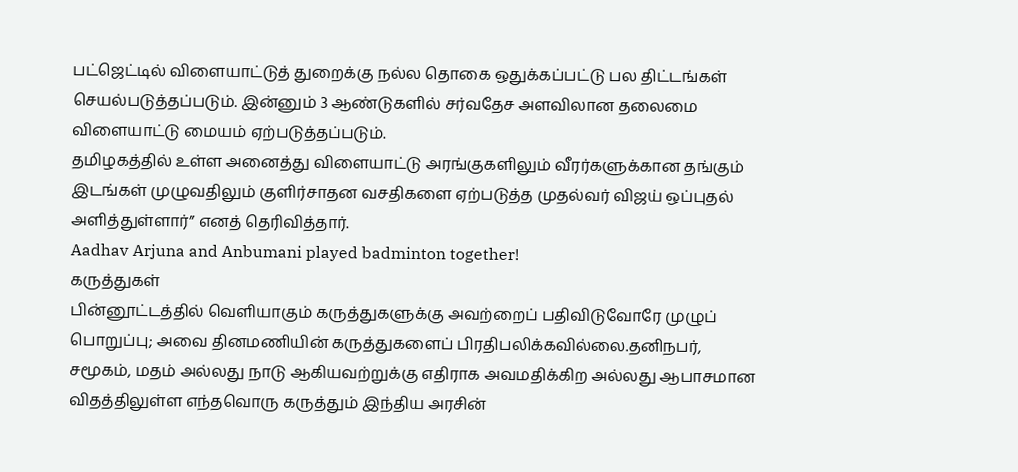பட்ஜெட்டில் விளையாட்டுத் துறைக்கு நல்ல தொகை ஒதுக்கப்பட்டு பல திட்டங்கள் செயல்படுத்தப்படும். இன்னும் 3 ஆண்டுகளில் சர்வதேச அளவிலான தலைமை விளையாட்டு மையம் ஏற்படுத்தப்படும்.
தமிழகத்தில் உள்ள அனைத்து விளையாட்டு அரங்குகளிலும் வீரர்களுக்கான தங்கும் இடங்கள் முழுவதிலும் குளிர்சாதன வசதிகளை ஏற்படுத்த முதல்வர் விஜய் ஒப்புதல் அளித்துள்ளார்” எனத் தெரிவித்தார்.
Aadhav Arjuna and Anbumani played badminton together!
கருத்துகள்
பின்னூட்டத்தில் வெளியாகும் கருத்துகளுக்கு அவற்றைப் பதிவிடுவோரே முழுப் பொறுப்பு; அவை தினமணியின் கருத்துகளைப் பிரதிபலிக்கவில்லை.தனிநபர், சமூகம், மதம் அல்லது நாடு ஆகியவற்றுக்கு எதிராக அவமதிக்கிற அல்லது ஆபாசமான விதத்திலுள்ள எந்தவொரு கருத்தும் இந்திய அரசின்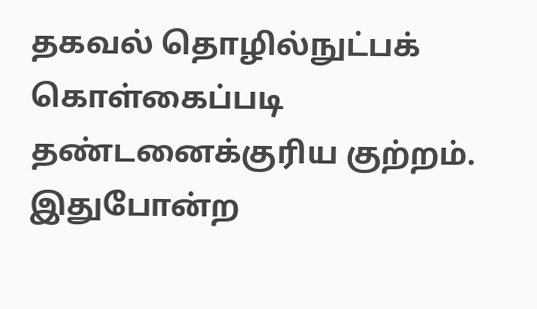தகவல் தொழில்நுட்பக் கொள்கைப்படி தண்டனைக்குரிய குற்றம். இதுபோன்ற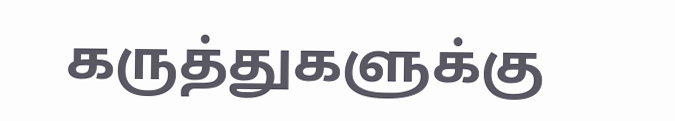கருத்துகளுக்கு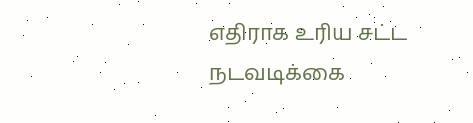எதிராக உரிய சட்ட நடவடிக்கை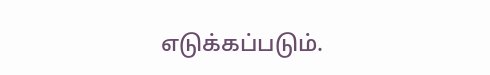எடுக்கப்படும்.